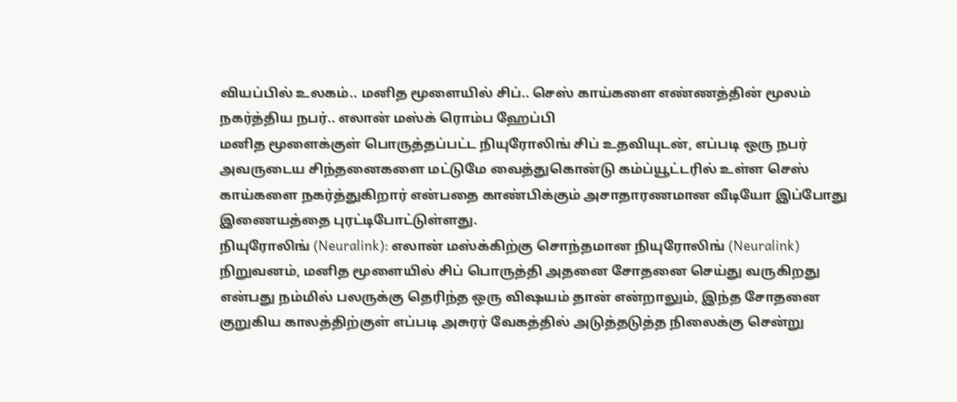வியப்பில் உலகம்.. மனித மூளையில் சிப்.. செஸ் காய்களை எண்ணத்தின் மூலம் நகர்த்திய நபர்.. எலான் மஸ்க் ரொம்ப ஹேப்பி
மனித மூளைக்குள் பொருத்தப்பட்ட நியுரோலிங் சிப் உதவியுடன், எப்படி ஒரு நபர் அவருடைய சிந்தனைகளை மட்டுமே வைத்துகொன்டு கம்ப்யூட்டரில் உள்ள செஸ் காய்களை நகர்த்துகிறார் என்பதை காண்பிக்கும் அசாதாரணமான வீடியோ இப்போது இணையத்தை புரட்டிபோட்டுள்ளது.
நியுரோலிங் (Neuralink): எலான் மஸ்க்கிற்கு சொந்தமான நியுரோலிங் (Neuralink) நிறுவனம், மனித மூளையில் சிப் பொருத்தி அதனை சோதனை செய்து வருகிறது என்பது நம்மில் பலருக்கு தெரிந்த ஒரு விஷயம் தான் என்றாலும், இந்த சோதனை குறுகிய காலத்திற்குள் எப்படி அசுரர் வேகத்தில் அடுத்தடுத்த நிலைக்கு சென்று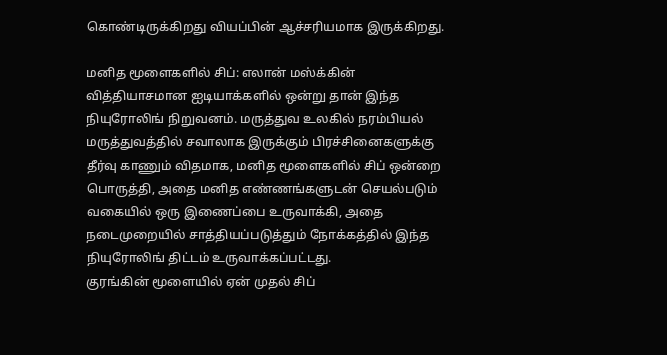கொண்டிருக்கிறது வியப்பின் ஆச்சரியமாக இருக்கிறது.

மனித மூளைகளில் சிப்: எலான் மஸ்க்கின் வித்தியாசமான ஐடியாக்களில் ஒன்று தான் இந்த நியுரோலிங் நிறுவனம். மருத்துவ உலகில் நரம்பியல் மருத்துவத்தில் சவாலாக இருக்கும் பிரச்சினைகளுக்கு தீர்வு காணும் விதமாக, மனித மூளைகளில் சிப் ஒன்றை பொருத்தி, அதை மனித எண்ணங்களுடன் செயல்படும் வகையில் ஒரு இணைப்பை உருவாக்கி, அதை நடைமுறையில் சாத்தியப்படுத்தும் நோக்கத்தில் இந்த நியுரோலிங் திட்டம் உருவாக்கப்பட்டது.
குரங்கின் மூளையில் ஏன் முதல் சிப்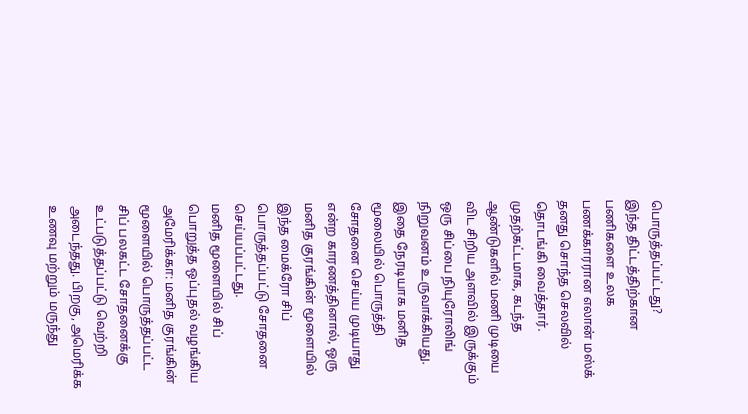பொருத்தப்பட்டது?
இந்த திட்டத்திற்கான பணிகளை உலக பணக்காரரான எலான் மஸ்க் தனது சொந்த செலவில் தொடங்கி வைத்தார். முதற்கட்டமாக, கடந்த ஆண்டுகளில் மணி முடியை விட சிறிய அளவில் இருக்கும் ஒரு சிப்பை நியுரோலிங் நிறுவனம் உருவாக்கியது. இதை நேரடியாக மனித மூலையில் பொருத்தி சோதனை செய்ய முடியாது என்ற காரணத்தினால், ஒரு மனித குரங்கின் மூளையில் இந்த மைக்ரோ சிப் பொருத்தப்பட்டு சோதனை செய்யப்பட்டது.
மனித மூளையில் சிப் பொறுத்த ஒப்புதல் வழங்கிய அமேரிக்கா: மனித குரங்கின் மூளையில் பொருத்தப்பட்ட சிப் பலகட்ட சோதனைக்கு உட்படுத்தப்பட்டு வெற்றி அடைந்தது. பிறகு, அமெரிக்க உணவு மற்றும் மருந்து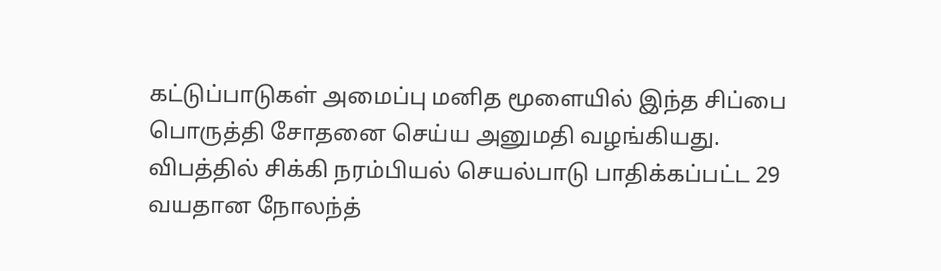கட்டுப்பாடுகள் அமைப்பு மனித மூளையில் இந்த சிப்பை பொருத்தி சோதனை செய்ய அனுமதி வழங்கியது. விபத்தில் சிக்கி நரம்பியல் செயல்பாடு பாதிக்கப்பட்ட 29 வயதான நோலந்த்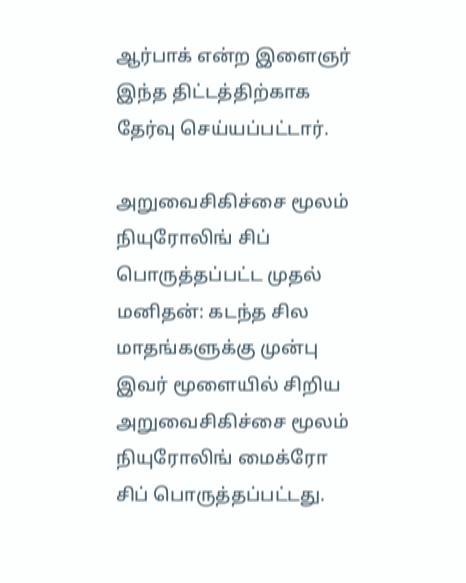ஆர்பாக் என்ற இளைஞர் இந்த திட்டத்திற்காக தேர்வு செய்யப்பட்டார்.

அறுவைசிகிச்சை மூலம் நியுரோலிங் சிப் பொருத்தப்பட்ட முதல் மனிதன்: கடந்த சில மாதங்களுக்கு முன்பு இவர் மூளையில் சிறிய அறுவைசிகிச்சை மூலம் நியுரோலிங் மைக்ரோ சிப் பொருத்தப்பட்டது.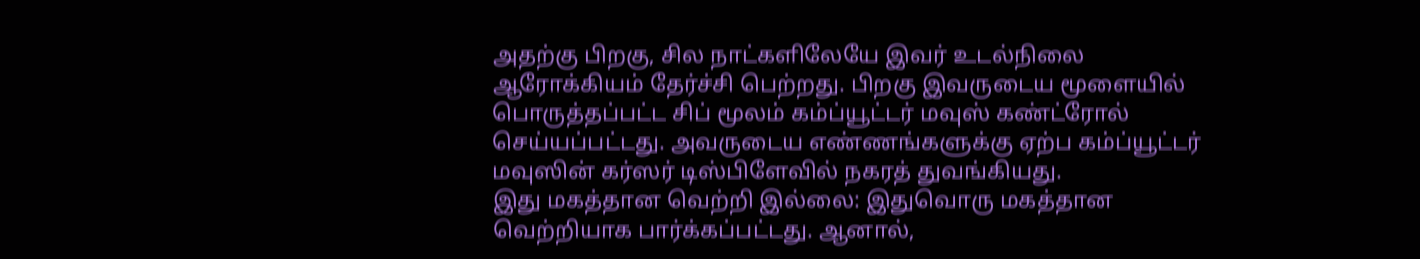அதற்கு பிறகு, சில நாட்களிலேயே இவர் உடல்நிலை ஆரோக்கியம் தேர்ச்சி பெற்றது. பிறகு இவருடைய மூளையில் பொருத்தப்பட்ட சிப் மூலம் கம்ப்யூட்டர் மவுஸ் கண்ட்ரோல் செய்யப்பட்டது. அவருடைய எண்ணங்களுக்கு ஏற்ப கம்ப்யூட்டர் மவுஸின் கர்ஸர் டிஸ்பிளேவில் நகரத் துவங்கியது.
இது மகத்தான வெற்றி இல்லை: இதுவொரு மகத்தான வெற்றியாக பார்க்கப்பட்டது. ஆனால்,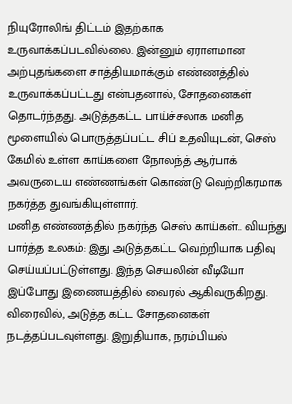நியுரோலிங் திட்டம் இதற்காக உருவாக்கப்படவில்லை. இன்னும் ஏராளமான அற்புதங்களை சாத்தியமாக்கும் எண்ணத்தில் உருவாக்கப்பட்டது என்பதனால், சோதனைகள் தொடர்ந்தது. அடுத்தகட்ட பாய்ச்சலாக மனித மூளையில் பொருத்தப்பட்ட சிப் உதவியுடன், செஸ் கேமில் உள்ள காய்களை நோலந்த் ஆர்பாக் அவருடைய எண்ணங்கள் கொண்டு வெற்றிகரமாக நகர்த்த துவங்கியுள்ளார்.
மனித எண்ணத்தில் நகர்ந்த செஸ் காய்கள்.. வியந்து பார்த்த உலகம்: இது அடுத்தகட்ட வெற்றியாக பதிவு செய்யப்பட்டுள்ளது. இந்த செயலின் வீடியோ இப்போது இணையத்தில் வைரல் ஆகிவருகிறது. விரைவில், அடுத்த கட்ட சோதனைகள் நடத்தப்படவுள்ளது. இறுதியாக, நரம்பியல்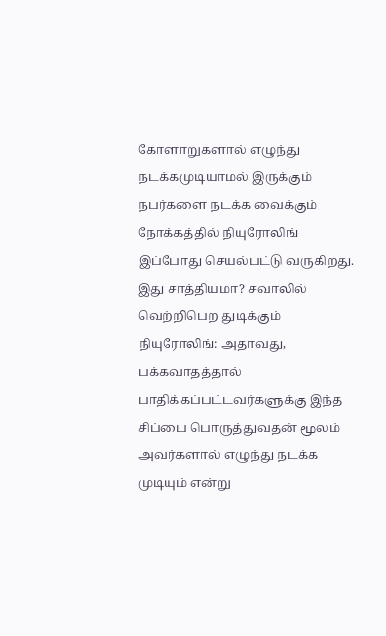கோளாறுகளால் எழுந்து நடக்கமுடியாமல் இருக்கும் நபர்களை நடக்க வைக்கும் நோக்கத்தில் நியுரோலிங் இப்போது செயல்பட்டு வருகிறது.
இது சாத்தியமா? சவாலில் வெற்றிபெற துடிக்கும் நியுரோலிங்: அதாவது, பக்கவாதத்தால் பாதிக்கப்பட்டவர்களுக்கு இந்த சிப்பை பொருத்துவதன் மூலம் அவர்களால் எழுந்து நடக்க முடியும் என்று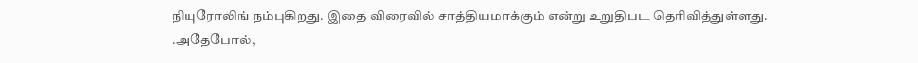நியுரோலிங் நம்புகிறது. இதை விரைவில் சாத்தியமாக்கும் என்று உறுதிபட தெரிவித்துள்ளது. .அதேபோல்,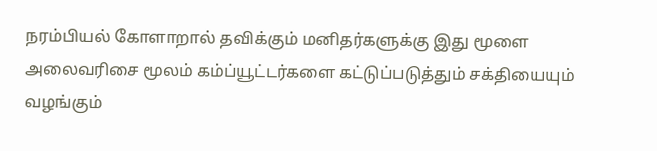நரம்பியல் கோளாறால் தவிக்கும் மனிதர்களுக்கு இது மூளை அலைவரிசை மூலம் கம்ப்யூட்டர்களை கட்டுப்படுத்தும் சக்தியையும் வழங்கும்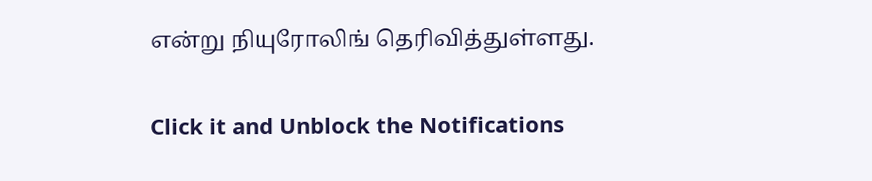என்று நியுரோலிங் தெரிவித்துள்ளது.


Click it and Unblock the Notifications